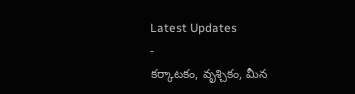Latest Updates
-
కర్కాటకం, వృశ్చికం, మీన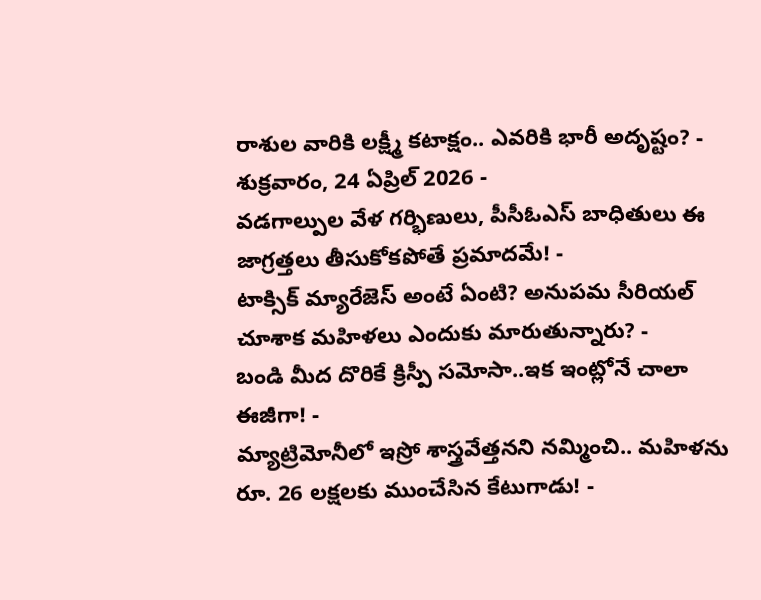రాశుల వారికి లక్ష్మీ కటాక్షం.. ఎవరికి భారీ అదృష్టం? - శుక్రవారం, 24 ఏప్రిల్ 2026 -
వడగాల్పుల వేళ గర్భిణులు, పీసీఓఎస్ బాధితులు ఈ జాగ్రత్తలు తీసుకోకపోతే ప్రమాదమే! -
టాక్సిక్ మ్యారేజెస్ అంటే ఏంటి? అనుపమ సీరియల్ చూశాక మహిళలు ఎందుకు మారుతున్నారు? -
బండి మీద దొరికే క్రిస్పీ సమోసా..ఇక ఇంట్లోనే చాలా ఈజీగా! -
మ్యాట్రిమోనీలో ఇస్రో శాస్త్రవేత్తనని నమ్మించి.. మహిళను రూ. 26 లక్షలకు ముంచేసిన కేటుగాడు! -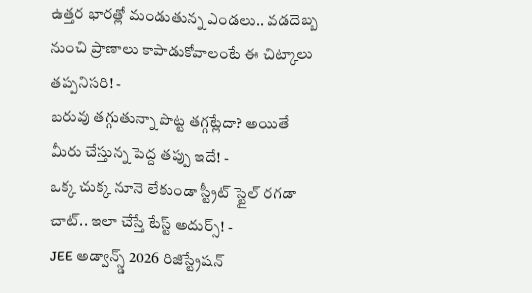ఉత్తర భారత్లో మండుతున్న ఎండలు.. వడదెబ్బ నుంచి ప్రాణాలు కాపాడుకోవాలంటే ఈ చిట్కాలు తప్పనిసరి! -
బరువు తగ్గుతున్నా పొట్ట తగ్గట్లేదా? అయితే మీరు చేస్తున్న పెద్ద తప్పు ఇదే! -
ఒక్క చుక్క నూనె లేకుండా స్ట్రీట్ స్టైల్ రగడా చాట్.. ఇలా చేస్తే టేస్ట్ అదుర్స్! -
JEE అడ్వాన్స్డ్ 2026 రిజిస్ట్రేషన్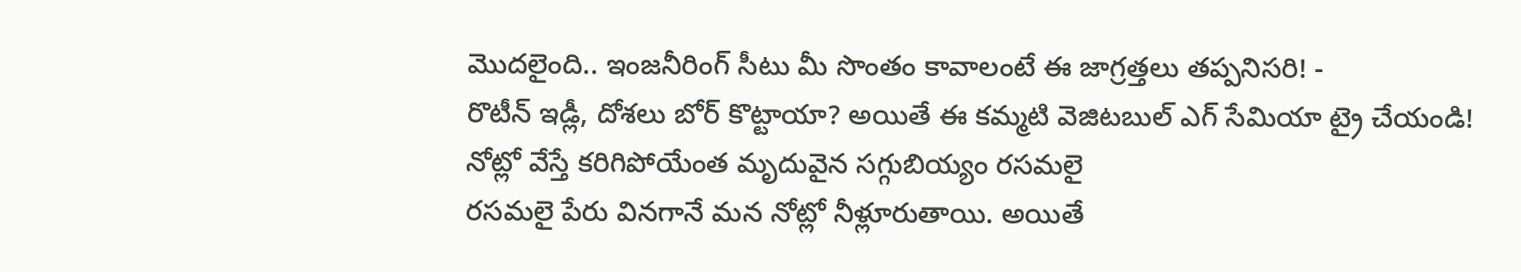మొదలైంది.. ఇంజనీరింగ్ సీటు మీ సొంతం కావాలంటే ఈ జాగ్రత్తలు తప్పనిసరి! -
రొటీన్ ఇడ్లీ, దోశలు బోర్ కొట్టాయా? అయితే ఈ కమ్మటి వెజిటబుల్ ఎగ్ సేమియా ట్రై చేయండి!
నోట్లో వేస్తే కరిగిపోయేంత మృదువైన సగ్గుబియ్యం రసమలై
రసమలై పేరు వినగానే మన నోట్లో నీళ్లూరుతాయి. అయితే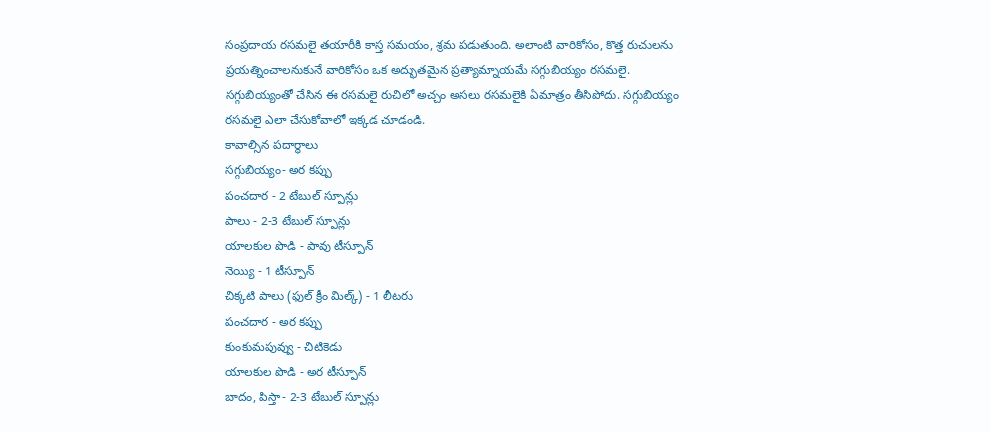సంప్రదాయ రసమలై తయారీకి కాస్త సమయం, శ్రమ పడుతుంది. అలాంటి వారికోసం, కొత్త రుచులను ప్రయత్నించాలనుకునే వారికోసం ఒక అద్భుతమైన ప్రత్యామ్నాయమే సగ్గుబియ్యం రసమలై.
సగ్గుబియ్యంతో చేసిన ఈ రసమలై రుచిలో అచ్చం అసలు రసమలైకి ఏమాత్రం తీసిపోదు. సగ్గుబియ్యం రసమలై ఎలా చేసుకోవాలో ఇక్కడ చూడండి.
కావాల్సిన పదార్థాలు
సగ్గుబియ్యం- అర కప్పు
పంచదార - 2 టేబుల్ స్పూన్లు
పాలు - 2-3 టేబుల్ స్పూన్లు
యాలకుల పొడి - పావు టీస్పూన్
నెయ్యి - 1 టీస్పూన్
చిక్కటి పాలు (ఫుల్ క్రీం మిల్క్) - 1 లీటరు
పంచదార - అర కప్పు
కుంకుమపువ్వు - చిటికెడు
యాలకుల పొడి - అర టీస్పూన్
బాదం, పిస్తా- 2-3 టేబుల్ స్పూన్లు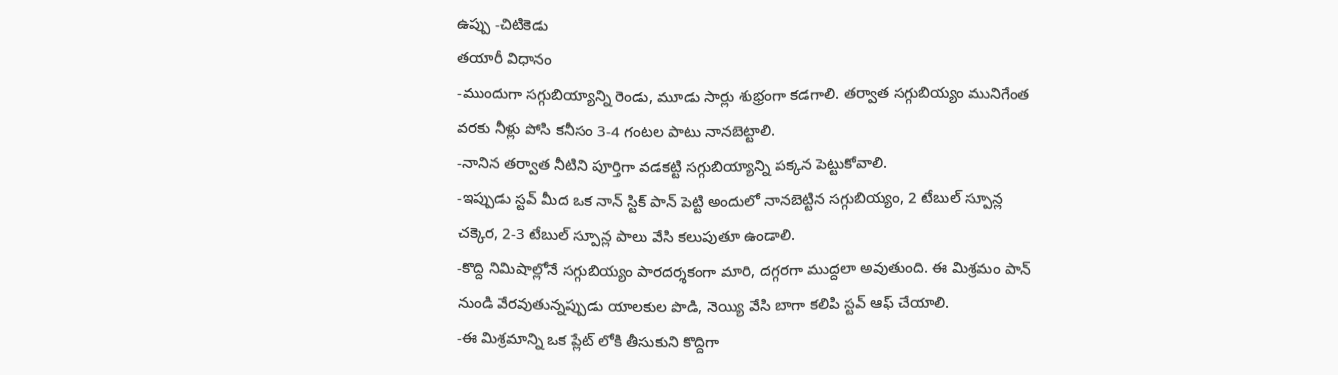ఉప్పు -చిటికెడు
తయారీ విధానం
-ముందుగా సగ్గుబియ్యాన్ని రెండు, మూడు సార్లు శుభ్రంగా కడగాలి. తర్వాత సగ్గుబియ్యం మునిగేంత వరకు నీళ్లు పోసి కనీసం 3-4 గంటల పాటు నానబెట్టాలి.
-నానిన తర్వాత నీటిని పూర్తిగా వడకట్టి సగ్గుబియ్యాన్ని పక్కన పెట్టుకోవాలి.
-ఇప్పుడు స్టవ్ మీద ఒక నాన్ స్టిక్ పాన్ పెట్టి అందులో నానబెట్టిన సగ్గుబియ్యం, 2 టేబుల్ స్పూన్ల చక్కెర, 2-3 టేబుల్ స్పూన్ల పాలు వేసి కలుపుతూ ఉండాలి.
-కొద్ది నిమిషాల్లోనే సగ్గుబియ్యం పారదర్శకంగా మారి, దగ్గరగా ముద్దలా అవుతుంది. ఈ మిశ్రమం పాన్ నుండి వేరవుతున్నప్పుడు యాలకుల పొడి, నెయ్యి వేసి బాగా కలిపి స్టవ్ ఆఫ్ చేయాలి.
-ఈ మిశ్రమాన్ని ఒక ప్లేట్ లోకి తీసుకుని కొద్దిగా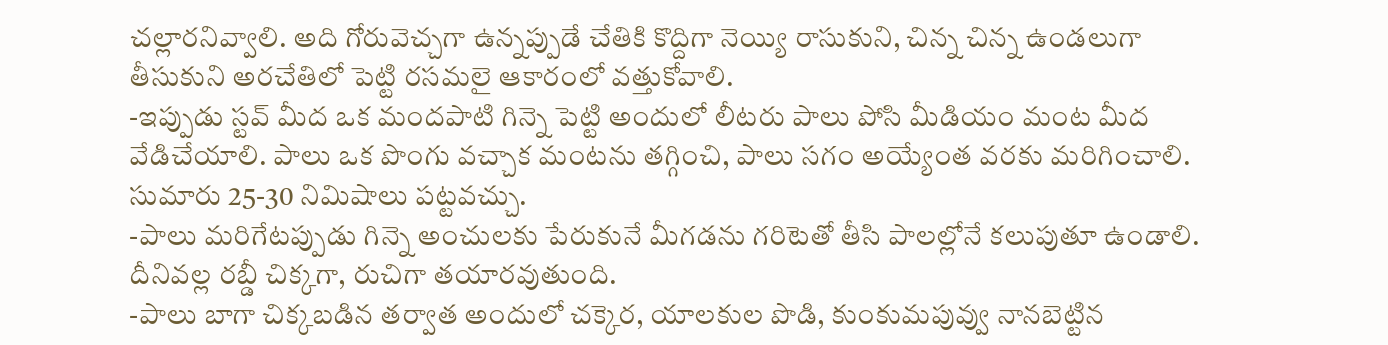చల్లారనివ్వాలి. అది గోరువెచ్చగా ఉన్నప్పుడే చేతికి కొద్దిగా నెయ్యి రాసుకుని, చిన్న చిన్న ఉండలుగా తీసుకుని అరచేతిలో పెట్టి రసమలై ఆకారంలో వత్తుకోవాలి.
-ఇప్పుడు స్టవ్ మీద ఒక మందపాటి గిన్నె పెట్టి అందులో లీటరు పాలు పోసి మీడియం మంట మీద వేడిచేయాలి. పాలు ఒక పొంగు వచ్చాక మంటను తగ్గించి, పాలు సగం అయ్యేంత వరకు మరిగించాలి. సుమారు 25-30 నిమిషాలు పట్టవచ్చు.
-పాలు మరిగేటప్పుడు గిన్నె అంచులకు పేరుకునే మీగడను గరిటెతో తీసి పాలల్లోనే కలుపుతూ ఉండాలి. దీనివల్ల రబ్డీ చిక్కగా, రుచిగా తయారవుతుంది.
-పాలు బాగా చిక్కబడిన తర్వాత అందులో చక్కెర, యాలకుల పొడి, కుంకుమపువ్వు నానబెట్టిన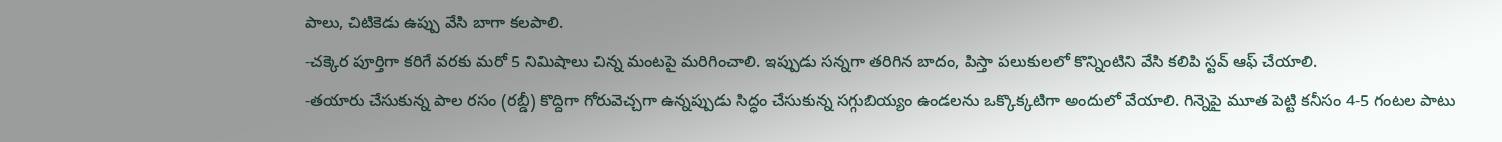పాలు, చిటికెడు ఉప్పు వేసి బాగా కలపాలి.
-చక్కెర పూర్తిగా కరిగే వరకు మరో 5 నిమిషాలు చిన్న మంటపై మరిగించాలి. ఇప్పుడు సన్నగా తరిగిన బాదం, పిస్తా పలుకులలో కొన్నింటిని వేసి కలిపి స్టవ్ ఆఫ్ చేయాలి.
-తయారు చేసుకున్న పాల రసం (రబ్డీ) కొద్దిగా గోరువెచ్చగా ఉన్నప్పుడు సిద్ధం చేసుకున్న సగ్గుబియ్యం ఉండలను ఒక్కొక్కటిగా అందులో వేయాలి. గిన్నెపై మూత పెట్టి కనీసం 4-5 గంటల పాటు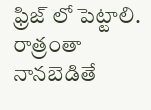ఫ్రిజ్ లో పెట్టాలి. రాత్రంతా నానబెడితే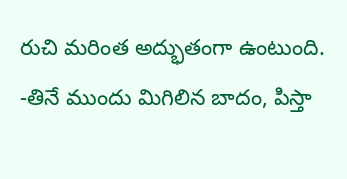రుచి మరింత అద్భుతంగా ఉంటుంది.
-తినే ముందు మిగిలిన బాదం, పిస్తా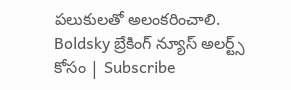పలుకులతో అలంకరించాలి.
Boldsky బ్రేకింగ్ న్యూస్ అలర్ట్స్ కోసం | Subscribe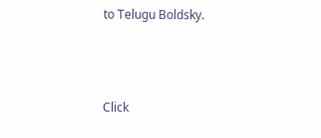to Telugu Boldsky.



Click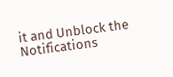it and Unblock the Notifications